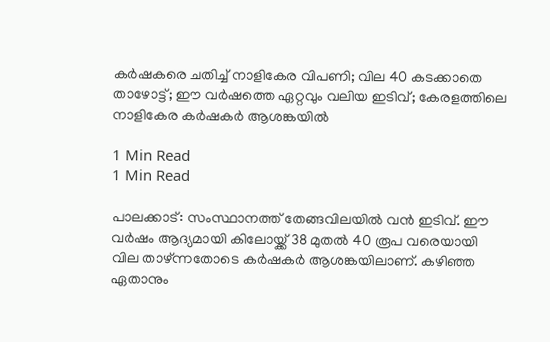കർഷകരെ ചതിച്ച് നാളികേര വിപണി; വില 40 കടക്കാതെ താഴോട്ട്; ഈ വർഷത്തെ ഏറ്റവും വലിയ ഇടിവ്; കേരളത്തിലെ നാളികേര കർഷകർ ആശങ്കയിൽ

1 Min Read
1 Min Read

പാലക്കാട്: സംസ്ഥാനത്ത് തേങ്ങവിലയിൽ വൻ ഇടിവ്. ഈ വർഷം ആദ്യമായി കിലോയ്ക്ക് 38 മുതൽ 40 രൂപ വരെയായി വില താഴ്ന്നതോടെ കർഷകർ ആശങ്കയിലാണ്. കഴിഞ്ഞ ഏതാനും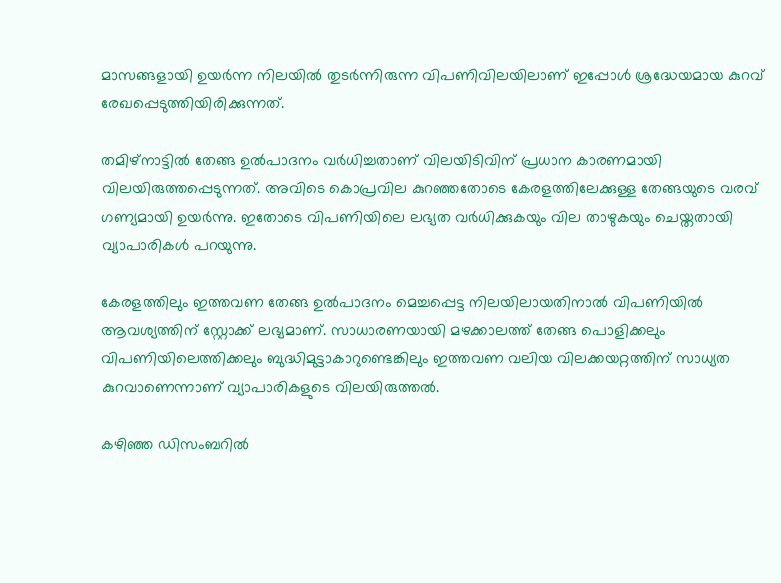മാസങ്ങളായി ഉയർന്ന നിലയിൽ തുടർന്നിരുന്ന വിപണിവിലയിലാണ് ഇപ്പോൾ ശ്രദ്ധേയമായ കുറവ് രേഖപ്പെടുത്തിയിരിക്കുന്നത്.

തമിഴ്നാട്ടിൽ തേങ്ങ ഉൽപാദനം വർധിച്ചതാണ് വിലയിടിവിന് പ്രധാന കാരണമായി വിലയിരുത്തപ്പെടുന്നത്. അവിടെ കൊപ്രവില കുറഞ്ഞതോടെ കേരളത്തിലേക്കുള്ള തേങ്ങയുടെ വരവ് ഗണ്യമായി ഉയർന്നു. ഇതോടെ വിപണിയിലെ ലഭ്യത വർധിക്കുകയും വില താഴുകയും ചെയ്തതായി വ്യാപാരികൾ പറയുന്നു.

കേരളത്തിലും ഇത്തവണ തേങ്ങ ഉൽപാദനം മെച്ചപ്പെട്ട നിലയിലായതിനാൽ വിപണിയിൽ ആവശ്യത്തിന് സ്റ്റോക്ക് ലഭ്യമാണ്. സാധാരണയായി മഴക്കാലത്ത് തേങ്ങ പൊളിക്കലും വിപണിയിലെത്തിക്കലും ബുദ്ധിമുട്ടാകാറുണ്ടെങ്കിലും ഇത്തവണ വലിയ വിലക്കയറ്റത്തിന് സാധ്യത കുറവാണെന്നാണ് വ്യാപാരികളുടെ വിലയിരുത്തൽ.

കഴിഞ്ഞ ഡിസംബറിൽ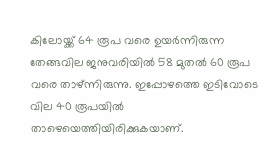കിലോയ്ക്ക് 64 രൂപ വരെ ഉയർന്നിരുന്ന തേങ്ങവില ജനുവരിയിൽ 58 മുതൽ 60 രൂപ വരെ താഴ്ന്നിരുന്നു. ഇപ്പോഴത്തെ ഇടിവോടെ വില 40 രൂപയിൽ താഴെയെത്തിയിരിക്കുകയാണ്.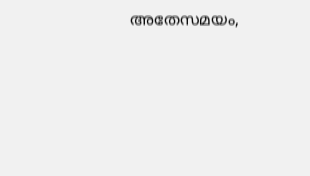അതേസമയം,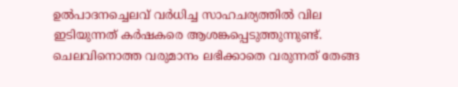ഉൽപാദനച്ചെലവ് വർധിച്ച സാഹചര്യത്തിൽ വില ഇടിയുന്നത് കർഷകരെ ആശങ്കപ്പെടുത്തുന്നുണ്ട്. ചെലവിനൊത്ത വരുമാനം ലഭിക്കാതെ വരുന്നത് തേങ്ങ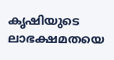കൃഷിയുടെ ലാഭക്ഷമതയെ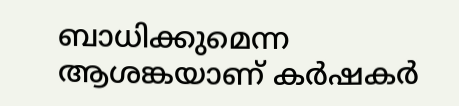ബാധിക്കുമെന്ന ആശങ്കയാണ് കർഷകർ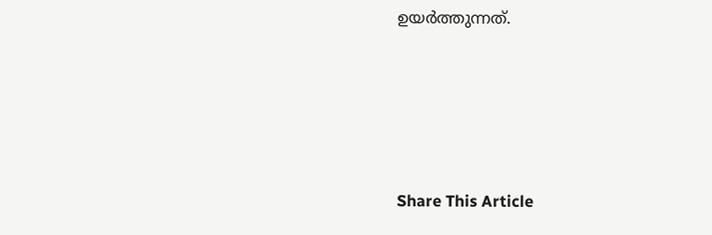ഉയർത്തുന്നത്.





Share This Article